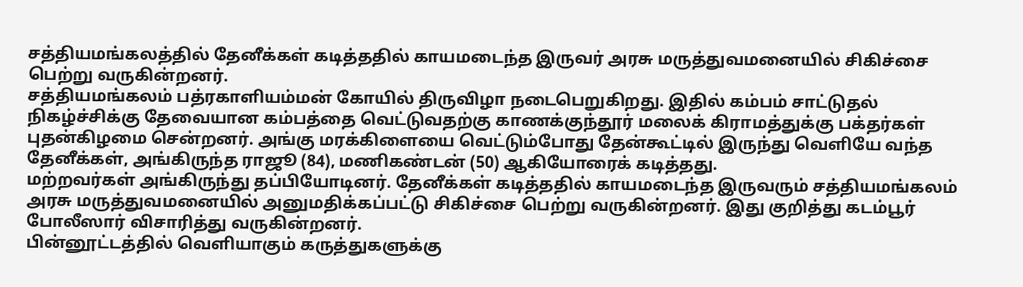சத்தியமங்கலத்தில் தேனீக்கள் கடித்ததில் காயமடைந்த இருவர் அரசு மருத்துவமனையில் சிகிச்சை பெற்று வருகின்றனர்.
சத்தியமங்கலம் பத்ரகாளியம்மன் கோயில் திருவிழா நடைபெறுகிறது. இதில் கம்பம் சாட்டுதல் நிகழ்ச்சிக்கு தேவையான கம்பத்தை வெட்டுவதற்கு காணக்குந்தூர் மலைக் கிராமத்துக்கு பக்தர்கள் புதன்கிழமை சென்றனர். அங்கு மரக்கிளையை வெட்டும்போது தேன்கூட்டில் இருந்து வெளியே வந்த தேனீக்கள், அங்கிருந்த ராஜூ (84), மணிகண்டன் (50) ஆகியோரைக் கடித்தது.
மற்றவர்கள் அங்கிருந்து தப்பியோடினர். தேனீக்கள் கடித்ததில் காயமடைந்த இருவரும் சத்தியமங்கலம் அரசு மருத்துவமனையில் அனுமதிக்கப்பட்டு சிகிச்சை பெற்று வருகின்றனர். இது குறித்து கடம்பூர் போலீஸார் விசாரித்து வருகின்றனர்.
பின்னூட்டத்தில் வெளியாகும் கருத்துகளுக்கு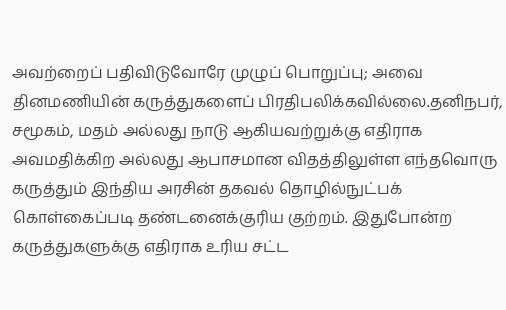அவற்றைப் பதிவிடுவோரே முழுப் பொறுப்பு; அவை தினமணியின் கருத்துகளைப் பிரதிபலிக்கவில்லை.தனிநபர், சமூகம், மதம் அல்லது நாடு ஆகியவற்றுக்கு எதிராக அவமதிக்கிற அல்லது ஆபாசமான விதத்திலுள்ள எந்தவொரு கருத்தும் இந்திய அரசின் தகவல் தொழில்நுட்பக் கொள்கைப்படி தண்டனைக்குரிய குற்றம். இதுபோன்ற கருத்துகளுக்கு எதிராக உரிய சட்ட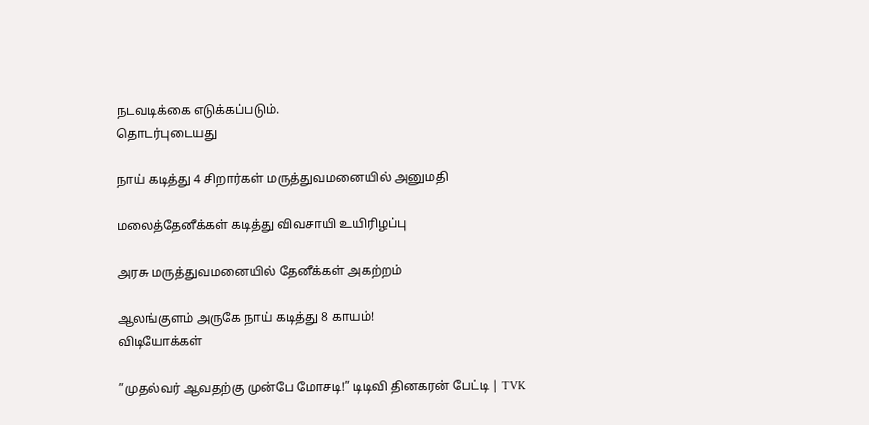நடவடிக்கை எடுக்கப்படும்.
தொடர்புடையது

நாய் கடித்து 4 சிறார்கள் மருத்துவமனையில் அனுமதி

மலைத்தேனீக்கள் கடித்து விவசாயி உயிரிழப்பு

அரசு மருத்துவமனையில் தேனீக்கள் அகற்றம்

ஆலங்குளம் அருகே நாய் கடித்து 8 காயம்!
விடியோக்கள்

”முதல்வர் ஆவதற்கு முன்பே மோசடி!” டிடிவி தினகரன் பேட்டி | TVK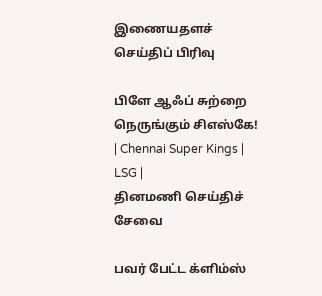இணையதளச் செய்திப் பிரிவு

பிளே ஆஃப் சுற்றை நெருங்கும் சிஎஸ்கே! | Chennai Super Kings | LSG |
தினமணி செய்திச் சேவை

பவர் பேட்ட க்ளிம்ஸ்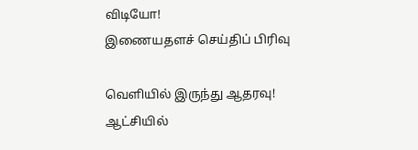விடியோ!
இணையதளச் செய்திப் பிரிவு

வெளியில் இருந்து ஆதரவு! ஆட்சியில்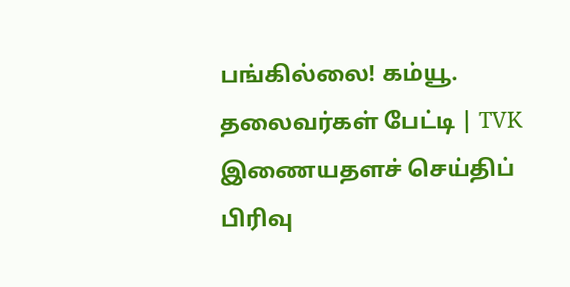பங்கில்லை! கம்யூ. தலைவர்கள் பேட்டி | TVK
இணையதளச் செய்திப் பிரிவு